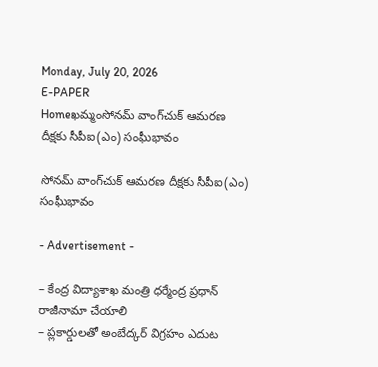Monday, July 20, 2026
E-PAPER
Homeఖమ్మంసోనమ్ వాంగ్‌చుక్ ఆమరణ దీక్షకు సీపీఐ(ఎం) సంఘీభావం

సోనమ్ వాంగ్‌చుక్ ఆమరణ దీక్షకు సీపీఐ(ఎం) సంఘీభావం

- Advertisement -

– కేంద్ర విద్యాశాఖ మంత్రి ధర్మేంద్ర ప్రధాన్ రాజీనామా చేయాలి
– ప్లకార్డులతో అంబేద్కర్ విగ్రహం ఎదుట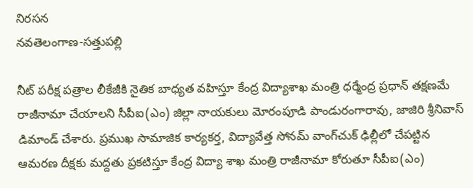నిరసన
నవతెలంగాణ-సత్తుపల్లి

నీట్ పరీక్ష పత్రాల లీకేజీకి నైతిక బాధ్యత వహిస్తూ కేంద్ర విద్యాశాఖ మంత్రి ధర్మేంద్ర ప్రధాన్ తక్షణమే రాజీనామా చేయాలని సీపీఐ(ఎం) జిల్లా నాయకులు మోరంపూడి పాండురంగారావు, జాజిరి శ్రీనివాస్ డిమాండ్ చేశారు. ప్రముఖ సామాజిక కార్యకర్త, విద్యావేత్త సోనమ్ వాంగ్‌చుక్ ఢిల్లీలో చేపట్టిన ఆమరణ దీక్షకు మద్దతు ప్రకటిస్తూ కేంద్ర విద్యా శాఖ మంత్రి రాజీనామా కోరుతూ సీపీఐ(ఎం)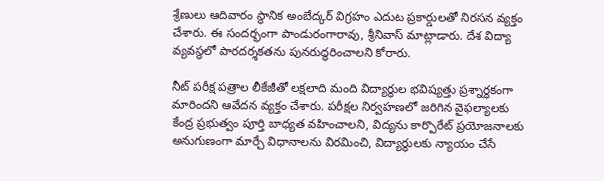శ్రేణులు ఆదివారం స్థానిక అంబేద్కర్ విగ్రహం ఎదుట ప్రకార్డులతో నిరసన వ్యక్తం చేశారు. ఈ సందర్భంగా పాండురంగారావు, శ్రీనివాస్ మాట్లాడారు. దేశ విద్యా వ్యవస్థలో పారదర్శకతను పునరుద్ధరించాలని కోరారు.

నీట్ పరీక్ష పత్రాల లీకేజీతో లక్షలాది మంది విద్యార్థుల భవిష్యత్తు ప్రశ్నార్థకంగా మారిందని ఆవేదన వ్యక్తం చేశారు. పరీక్షల నిర్వహణలో జరిగిన వైఫల్యాలకు కేంద్ర ప్రభుత్వం పూర్తి బాధ్యత వహించాలని, విద్యను కార్పొరేట్ ప్రయోజనాలకు అనుగుణంగా మార్చే విధానాలను విరమించి, విద్యార్థులకు న్యాయం చేసే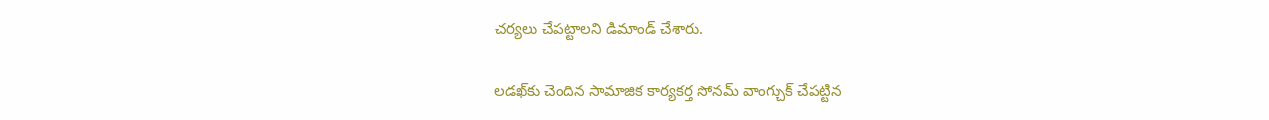చర్యలు చేపట్టాలని డిమాండ్ చేశారు.

లడఖ్‌కు చెందిన సామాజిక కార్యకర్త సోనమ్ వాంగ్చుక్ చేపట్టిన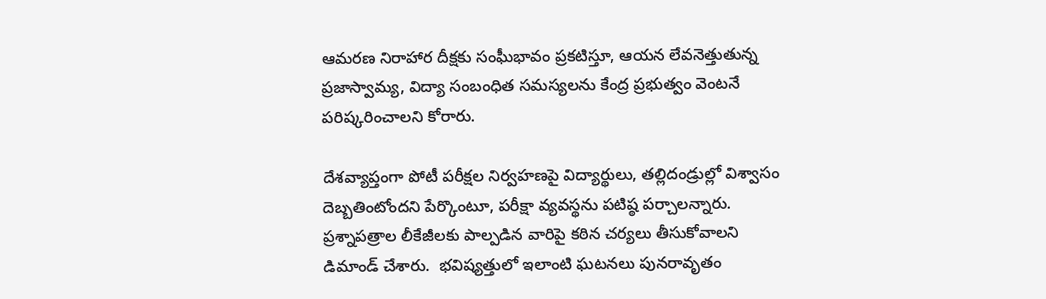ఆమరణ నిరాహార దీక్షకు సంఘీభావం ప్రకటిస్తూ, ఆయన లేవనెత్తుతున్న ప్రజాస్వామ్య, విద్యా సంబంధిత సమస్యలను కేంద్ర ప్రభుత్వం వెంటనే పరిష్కరించాలని కోరారు.

దేశవ్యాప్తంగా పోటీ పరీక్షల నిర్వహణపై విద్యార్థులు, తల్లిదండ్రుల్లో విశ్వాసం దెబ్బతింటోందని పేర్కొంటూ, పరీక్షా వ్యవస్థను పటిష్ఠ పర్చాలన్నారు. ప్రశ్నాపత్రాల లీకేజీలకు పాల్పడిన వారిపై కఠిన చర్యలు తీసుకోవాలని డిమాండ్ చేశారు.  భవిష్యత్తులో ఇలాంటి ఘటనలు పునరావృతం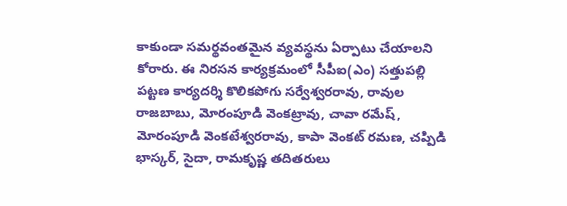కాకుండా సమర్థవంతమైన వ్యవస్థను ఏర్పాటు చేయాలని కోరారు. ఈ నిరసన కార్యక్రమంలో సీపీఐ(ఎం) సత్తుపల్లి పట్టణ కార్యదర్శి కొలికపోగు సర్వేశ్వరరావు, రావుల రాజబాబు, మోరంపూడి వెంకట్రావు, చావా రమేష్, మోరంపూడి వెంకటేశ్వరరావు, కాపా వెంకట్ రమణ, చప్పిడి భాస్కర్, సైదా, రామకృష్ణ తదితరులు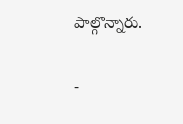పాల్గొన్నారు.

-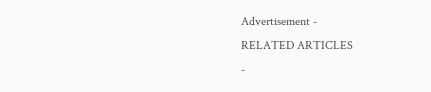Advertisement -
RELATED ARTICLES
-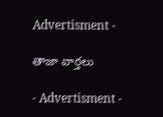Advertisment -

తాజా వార్తలు

- Advertisment -